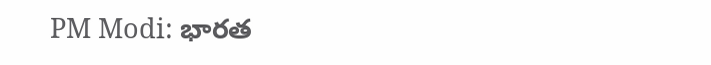PM Modi: భారత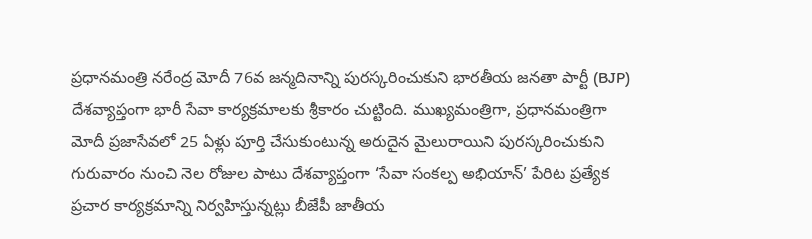ప్రధానమంత్రి నరేంద్ర మోదీ 76వ జన్మదినాన్ని పురస్కరించుకుని భారతీయ జనతా పార్టీ (BJP) దేశవ్యాప్తంగా భారీ సేవా కార్యక్రమాలకు శ్రీకారం చుట్టింది. ముఖ్యమంత్రిగా, ప్రధానమంత్రిగా మోదీ ప్రజాసేవలో 25 ఏళ్లు పూర్తి చేసుకుంటున్న అరుదైన మైలురాయిని పురస్కరించుకుని గురువారం నుంచి నెల రోజుల పాటు దేశవ్యాప్తంగా ‘సేవా సంకల్ప అభియాన్’ పేరిట ప్రత్యేక ప్రచార కార్యక్రమాన్ని నిర్వహిస్తున్నట్లు బీజేపీ జాతీయ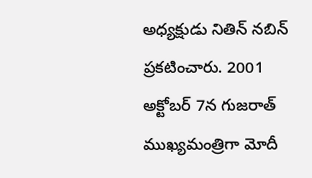అధ్యక్షుడు నితిన్ నబిన్ ప్రకటించారు. 2001 అక్టోబర్ 7న గుజరాత్ ముఖ్యమంత్రిగా మోదీ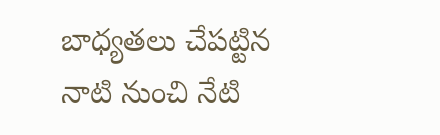బాధ్యతలు చేపట్టిన నాటి నుంచి నేటి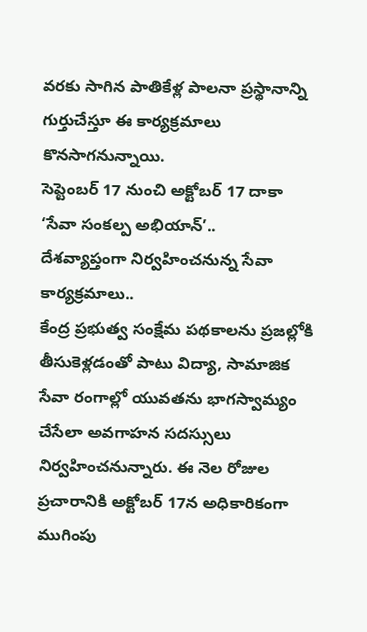వరకు సాగిన పాతికేళ్ల పాలనా ప్రస్థానాన్ని గుర్తుచేస్తూ ఈ కార్యక్రమాలు కొనసాగనున్నాయి.
సెప్టెంబర్ 17 నుంచి అక్టోబర్ 17 దాకా ‘సేవా సంకల్ప అభియాన్’..
దేశవ్యాప్తంగా నిర్వహించనున్న సేవా కార్యక్రమాలు..
కేంద్ర ప్రభుత్వ సంక్షేమ పథకాలను ప్రజల్లోకి తీసుకెళ్లడంతో పాటు విద్యా, సామాజిక సేవా రంగాల్లో యువతను భాగస్వామ్యం చేసేలా అవగాహన సదస్సులు నిర్వహించనున్నారు. ఈ నెల రోజుల ప్రచారానికి అక్టోబర్ 17న అధికారికంగా ముగింపు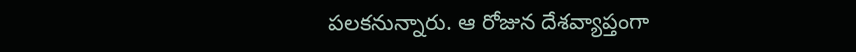పలకనున్నారు. ఆ రోజున దేశవ్యాప్తంగా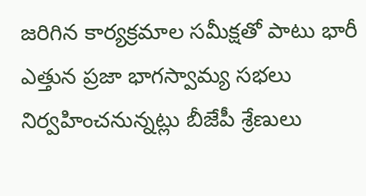జరిగిన కార్యక్రమాల సమీక్షతో పాటు భారీ ఎత్తున ప్రజా భాగస్వామ్య సభలు నిర్వహించనున్నట్లు బీజేపీ శ్రేణులు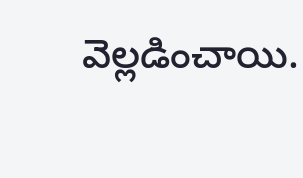వెల్లడించాయి.